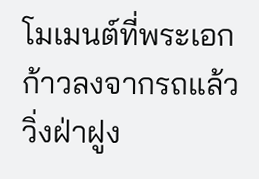โมเมนต์ที่พระเอกก้าวลงจากรถแล้ววิ่งฝ่าฝูง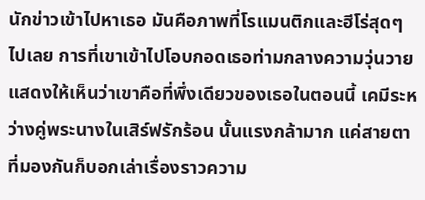นักข่าวเข้าไปหาเธอ มันคือภาพที่โรแมนติกและฮีโร่สุดๆ ไปเลย การที่เขาเข้าไปโอบกอดเธอท่ามกลางความวุ่นวายแสดงให้เห็นว่าเขาคือที่พึ่งเดียวของเธอในตอนนี้ เคมีระหว่างคู่พระนางในเสิร์ฟรักร้อน นั้นแรงกล้ามาก แค่สายตาที่มองกันก็บอกเล่าเรื่องราวความ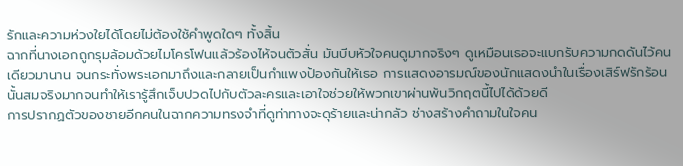รักและความห่วงใยได้โดยไม่ต้องใช้คำพูดใดๆ ทั้งสิ้น
ฉากที่นางเอกถูกรุมล้อมด้วยไมโครโฟนแล้วร้องไห้จนตัวสั่น มันบีบหัวใจคนดูมากจริงๆ ดูเหมือนเธอจะแบกรับความกดดันไว้คนเดียวมานาน จนกระทั่งพระเอกมาถึงและกลายเป็นกำแพงป้องกันให้เธอ การแสดงอารมณ์ของนักแสดงนำในเรื่องเสิร์ฟรักร้อน นั้นสมจริงมากจนทำให้เรารู้สึกเจ็บปวดไปกับตัวละครและเอาใจช่วยให้พวกเขาผ่านพ้นวิกฤตนี้ไปได้ด้วยดี
การปรากฏตัวของชายอีกคนในฉากความทรงจำที่ดูท่าทางจะดุร้ายและน่ากลัว ช่างสร้างคำถามในใจคน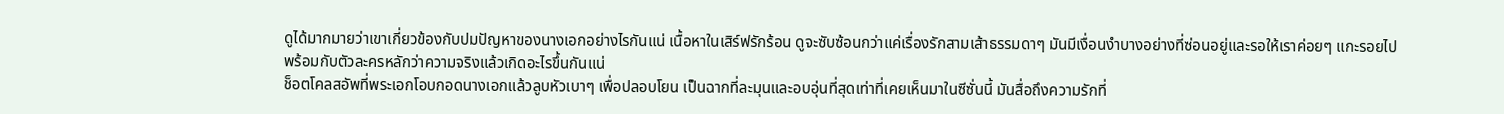ดูได้มากมายว่าเขาเกี่ยวข้องกับปมปัญหาของนางเอกอย่างไรกันแน่ เนื้อหาในเสิร์ฟรักร้อน ดูจะซับซ้อนกว่าแค่เรื่องรักสามเส้าธรรมดาๆ มันมีเงื่อนงำบางอย่างที่ซ่อนอยู่และรอให้เราค่อยๆ แกะรอยไปพร้อมกับตัวละครหลักว่าความจริงแล้วเกิดอะไรขึ้นกันแน่
ช็อตโคลสอัพที่พระเอกโอบกอดนางเอกแล้วลูบหัวเบาๆ เพื่อปลอบโยน เป็นฉากที่ละมุนและอบอุ่นที่สุดเท่าที่เคยเห็นมาในซีซั่นนี้ มันสื่อถึงความรักที่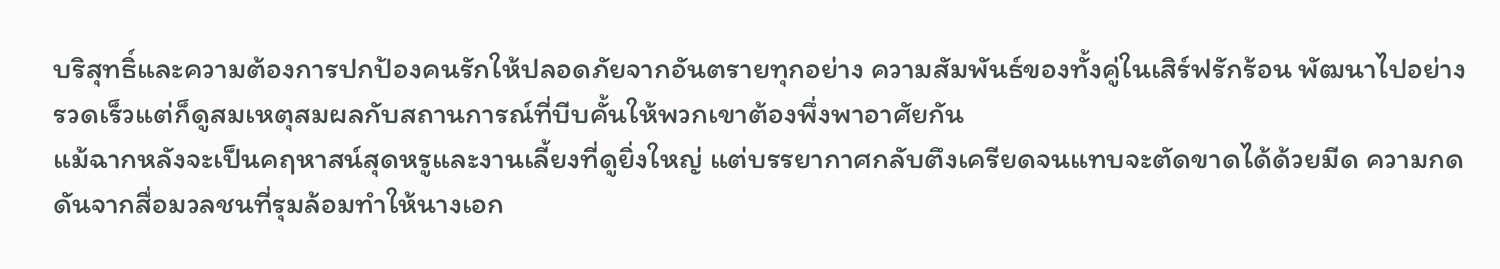บริสุทธิ์และความต้องการปกป้องคนรักให้ปลอดภัยจากอันตรายทุกอย่าง ความสัมพันธ์ของทั้งคู่ในเสิร์ฟรักร้อน พัฒนาไปอย่างรวดเร็วแต่ก็ดูสมเหตุสมผลกับสถานการณ์ที่บีบคั้นให้พวกเขาต้องพึ่งพาอาศัยกัน
แม้ฉากหลังจะเป็นคฤหาสน์สุดหรูและงานเลี้ยงที่ดูยิ่งใหญ่ แต่บรรยากาศกลับตึงเครียดจนแทบจะตัดขาดได้ด้วยมีด ความกดดันจากสื่อมวลชนที่รุมล้อมทำให้นางเอก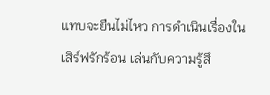แทบจะยืนไม่ไหว การดำเนินเรื่องในเสิร์ฟรักร้อน เล่นกับความรู้สึ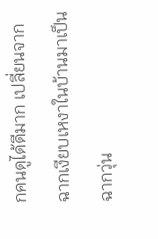กคนดูได้ดีมาก เปลี่ยนจากฉากเงียบเหงาในบ้านมาเป็นฉากวุ่น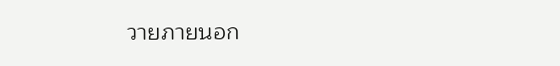วายภายนอก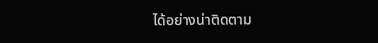ได้อย่างน่าติดตาม